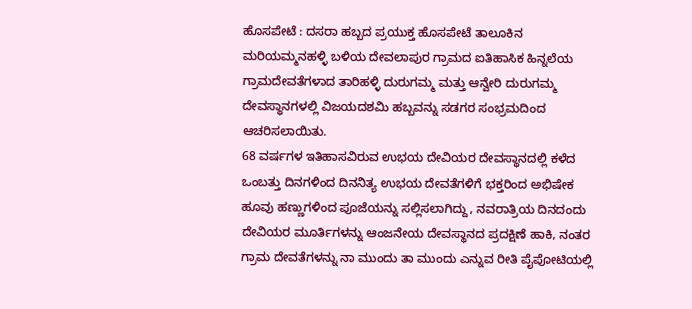ಹೊಸಪೇಟೆ : ದಸರಾ ಹಬ್ಬದ ಪ್ರಯುಕ್ತ ಹೊಸಪೇಟೆ ತಾಲೂಕಿನ ಮರಿಯಮ್ಮನಹಳ್ಳಿ ಬಳಿಯ ದೇವಲಾಪುರ ಗ್ರಾಮದ ಐತಿಹಾಸಿಕ ಹಿನ್ನಲೆಯ ಗ್ರಾಮದೇವತೆಗಳಾದ ತಾರಿಹಳ್ಳಿ ದುರುಗಮ್ಮ ಮತ್ತು ಆನ್ವೇರಿ ದುರುಗಮ್ಮ ದೇವಸ್ಥಾನಗಳಲ್ಲಿ ವಿಜಯದಶಮಿ ಹಬ್ಬವನ್ನು ಸಡಗರ ಸಂಭ್ರಮದಿಂದ ಆಚರಿಸಲಾಯಿತು.
68 ವರ್ಷಗಳ ಇತಿಹಾಸವಿರುವ ಉಭಯ ದೇವಿಯರ ದೇವಸ್ಥಾನದಲ್ಲಿ ಕಳೆದ ಒಂಬತ್ತು ದಿನಗಳಿಂದ ದಿನನಿತ್ಯ ಉಭಯ ದೇವತೆಗಳಿಗೆ ಭಕ್ತರಿಂದ ಅಭಿಷೇಕ ಹೂವು ಹಣ್ಣುಗಳಿಂದ ಪೂಜೆಯನ್ನು ಸಲ್ಲಿಸಲಾಗಿದ್ದು, ನವರಾತ್ರಿಯ ದಿನದಂದು ದೇವಿಯರ ಮೂರ್ತಿಗಳನ್ನು ಆಂಜನೇಯ ದೇವಸ್ಥಾನದ ಪ್ರದಕ್ಷಿಣೆ ಹಾಕಿ, ನಂತರ ಗ್ರಾಮ ದೇವತೆಗಳನ್ನು ನಾ ಮುಂದು ತಾ ಮುಂದು ಎನ್ನುವ ರೀತಿ ಪೈಪೋಟಿಯಲ್ಲಿ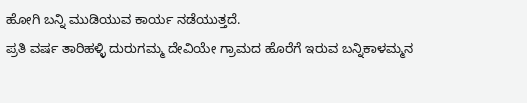ಹೋಗಿ ಬನ್ನಿ ಮುಡಿಯುವ ಕಾರ್ಯ ನಡೆಯುತ್ತದೆ.
ಪ್ರತಿ ವರ್ಷ ತಾರಿಹಳ್ಳಿ ದುರುಗಮ್ಮ ದೇವಿಯೇ ಗ್ರಾಮದ ಹೊರೆಗೆ ಇರುವ ಬನ್ನಿಕಾಳಮ್ಮನ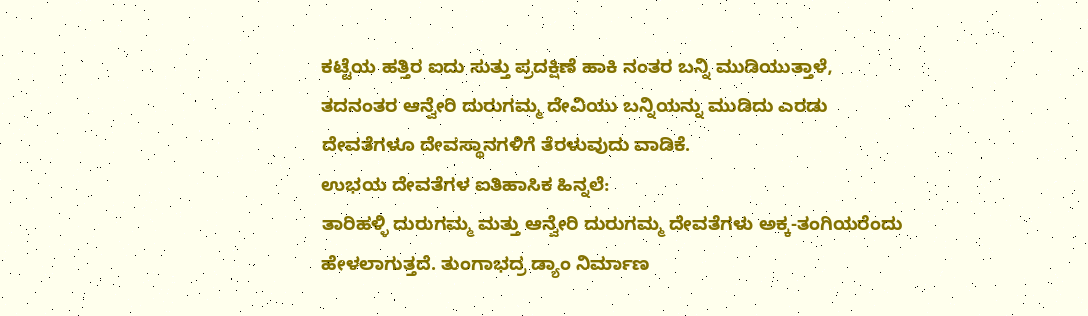ಕಟ್ಟೆಯ ಹತ್ತಿರ ಐದು ಸುತ್ತು ಪ್ರದಕ್ಷಿಣೆ ಹಾಕಿ ನಂತರ ಬನ್ನಿ ಮುಡಿಯುತ್ತಾಳೆ, ತದನಂತರ ಆನ್ವೇರಿ ದುರುಗಮ್ಮ ದೇವಿಯು ಬನ್ನಿಯನ್ನು ಮುಡಿದು ಎರಡು ದೇವತೆಗಳೂ ದೇವಸ್ಥಾನಗಳಿಗೆ ತೆರಳುವುದು ವಾಡಿಕೆ.
ಉಭಯ ದೇವತೆಗಳ ಐತಿಹಾಸಿಕ ಹಿನ್ನಲೆ:
ತಾರಿಹಳ್ಳಿ ದುರುಗಮ್ಮ ಮತ್ತು ಆನ್ವೇರಿ ದುರುಗಮ್ಮ ದೇವತೆಗಳು ಅಕ್ಕ-ತಂಗಿಯರೆಂದು ಹೇಳಲಾಗುತ್ತದೆ. ತುಂಗಾಭದ್ರ ಡ್ಯಾಂ ನಿರ್ಮಾಣ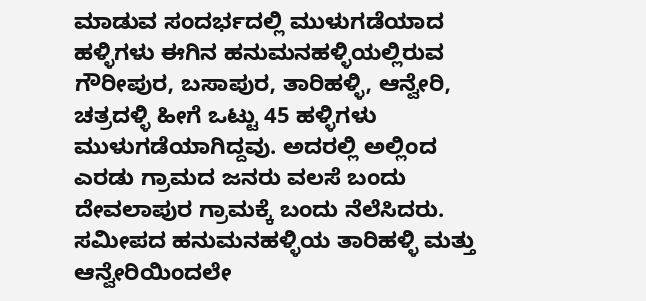ಮಾಡುವ ಸಂದರ್ಭದಲ್ಲಿ ಮುಳುಗಡೆಯಾದ ಹಳ್ಳಿಗಳು ಈಗಿನ ಹನುಮನಹಳ್ಳಿಯಲ್ಲಿರುವ ಗೌರೀಪುರ, ಬಸಾಪುರ, ತಾರಿಹಳ್ಳಿ, ಆನ್ವೇರಿ, ಚತ್ರದಳ್ಳಿ ಹೀಗೆ ಒಟ್ಟು 45 ಹಳ್ಳಿಗಳು ಮುಳುಗಡೆಯಾಗಿದ್ದವು. ಅದರಲ್ಲಿ ಅಲ್ಲಿಂದ ಎರಡು ಗ್ರಾಮದ ಜನರು ವಲಸೆ ಬಂದು ದೇವಲಾಪುರ ಗ್ರಾಮಕ್ಕೆ ಬಂದು ನೆಲೆಸಿದರು. ಸಮೀಪದ ಹನುಮನಹಳ್ಳಿಯ ತಾರಿಹಳ್ಳಿ ಮತ್ತು ಆನ್ವೇರಿಯಿಂದಲೇ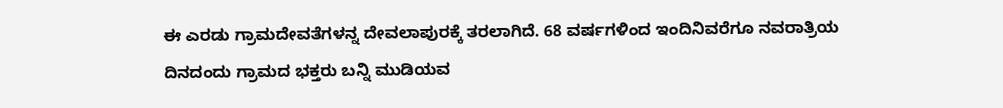ಈ ಎರಡು ಗ್ರಾಮದೇವತೆಗಳನ್ನ ದೇವಲಾಪುರಕ್ಕೆ ತರಲಾಗಿದೆ. 68 ವರ್ಷಗಳಿಂದ ಇಂದಿನಿವರೆಗೂ ನವರಾತ್ರಿಯ ದಿನದಂದು ಗ್ರಾಮದ ಭಕ್ತರು ಬನ್ನಿ ಮುಡಿಯವ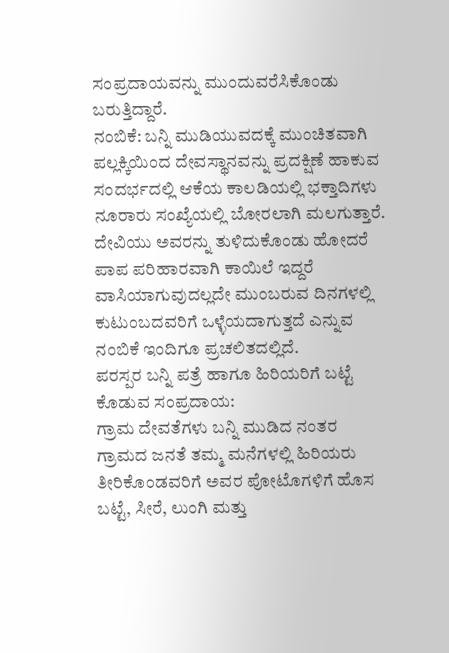ಸಂಪ್ರದಾಯವನ್ನು ಮುಂದುವರೆಸಿಕೊಂಡು ಬರುತ್ತಿದ್ದಾರೆ.
ನಂಬಿಕೆ: ಬನ್ನಿ ಮುಡಿಯುವದಕ್ಕೆ ಮುಂಚಿತವಾಗಿ ಪಲ್ಲಕ್ಕಿಯಿಂದ ದೇವಸ್ಥಾನವನ್ನು ಪ್ರದಕ್ಷಿಣೆ ಹಾಕುವ ಸಂದರ್ಭದಲ್ಲಿ ಆಕೆಯ ಕಾಲಡಿಯಲ್ಲಿ ಭಕ್ತಾದಿಗಳು ನೂರಾರು ಸಂಖ್ಯೆಯಲ್ಲಿ ಬೋರಲಾಗಿ ಮಲಗುತ್ತಾರೆ. ದೇವಿಯು ಅವರನ್ನು ತುಳಿದುಕೊಂಡು ಹೋದರೆ ಪಾಪ ಪರಿಹಾರವಾಗಿ ಕಾಯಿಲೆ ಇದ್ದರೆ ವಾಸಿಯಾಗುವುದಲ್ಲದೇ ಮುಂಬರುವ ದಿನಗಳಲ್ಲಿ ಕುಟುಂಬದವರಿಗೆ ಒಳ್ಳೆಯದಾಗುತ್ತದೆ ಎನ್ನುವ ನಂಬಿಕೆ ಇಂದಿಗೂ ಪ್ರಚಲಿತದಲ್ಲಿದೆ.
ಪರಸ್ಪರ ಬನ್ನಿ ಪತ್ರೆ ಹಾಗೂ ಹಿರಿಯರಿಗೆ ಬಟ್ಟೆ ಕೊಡುವ ಸಂಪ್ರದಾಯ:
ಗ್ರಾಮ ದೇವತೆಗಳು ಬನ್ನಿ ಮುಡಿದ ನಂತರ ಗ್ರಾಮದ ಜನತೆ ತಮ್ಮ ಮನೆಗಳಲ್ಲಿ ಹಿರಿಯರು ತೀರಿಕೊಂಡವರಿಗೆ ಅವರ ಪೋಟೊಗಳಿಗೆ ಹೊಸ ಬಟ್ಟೆ, ಸೀರೆ, ಲುಂಗಿ ಮತ್ತು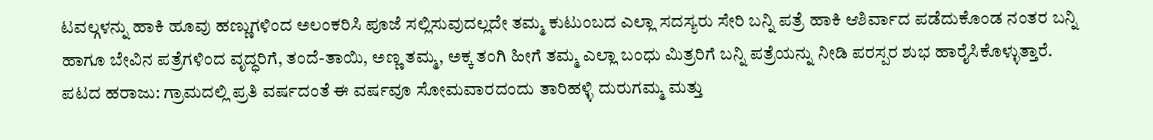ಟವಲ್ಗಳನ್ನು ಹಾಕಿ ಹೂವು ಹಣ್ಣುಗಳಿಂದ ಅಲಂಕರಿಸಿ ಪೂಜೆ ಸಲ್ಲಿಸುವುದಲ್ಲದೇ ತಮ್ಮ ಕುಟುಂಬದ ಎಲ್ಲಾ ಸದಸ್ಯರು ಸೇರಿ ಬನ್ನಿ ಪತ್ರೆ ಹಾಕಿ ಆಶಿರ್ವಾದ ಪಡೆದುಕೊಂಡ ನಂತರ ಬನ್ನಿ ಹಾಗೂ ಬೇವಿನ ಪತ್ರೆಗಳಿಂದ ವೃದ್ಧರಿಗೆ, ತಂದೆ-ತಾಯಿ, ಅಣ್ಣ ತಮ್ಮ, ಅಕ್ಕ ತಂಗಿ ಹೀಗೆ ತಮ್ಮ ಎಲ್ಲಾ ಬಂಧು ಮಿತ್ರರಿಗೆ ಬನ್ನಿ ಪತ್ರೆಯನ್ನು ನೀಡಿ ಪರಸ್ಪರ ಶುಭ ಹಾರೈಸಿಕೊಳ್ಳುತ್ತಾರೆ.
ಪಟದ ಹರಾಜು: ಗ್ರಾಮದಲ್ಲಿ ಪ್ರತಿ ವರ್ಷದಂತೆ ಈ ವರ್ಷವೂ ಸೋಮವಾರದಂದು ತಾರಿಹಳ್ಳಿ ದುರುಗಮ್ಮ ಮತ್ತು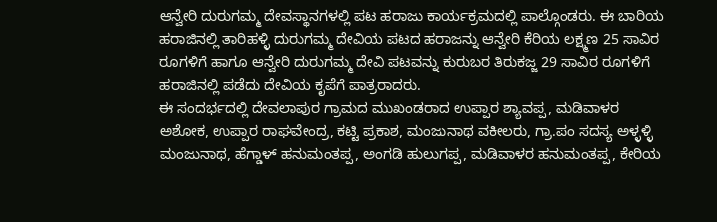ಆನ್ವೇರಿ ದುರುಗಮ್ಮ ದೇವಸ್ಥಾನಗಳಲ್ಲಿ ಪಟ ಹರಾಜು ಕಾರ್ಯಕ್ರಮದಲ್ಲಿ ಪಾಲ್ಗೊಂಡರು. ಈ ಬಾರಿಯ ಹರಾಜಿನಲ್ಲಿ ತಾರಿಹಳ್ಳಿ ದುರುಗಮ್ಮ ದೇವಿಯ ಪಟದ ಹರಾಜನ್ನು ಆನ್ವೇರಿ ಕೆರಿಯ ಲಕ್ಷ್ಮಣ 25 ಸಾವಿರ ರೂಗಳಿಗೆ ಹಾಗೂ ಆನ್ವೇರಿ ದುರುಗಮ್ಮ ದೇವಿ ಪಟವನ್ನು ಕುರುಬರ ತಿರುಕಜ್ಜ 29 ಸಾವಿರ ರೂಗಳಿಗೆ ಹರಾಜಿನಲ್ಲಿ ಪಡೆದು ದೇವಿಯ ಕೃಪೆಗೆ ಪಾತ್ರರಾದರು.
ಈ ಸಂದರ್ಭದಲ್ಲಿ ದೇವಲಾಪುರ ಗ್ರಾಮದ ಮುಖಂಡರಾದ ಉಪ್ಪಾರ ಶ್ಯಾವಪ್ಪ, ಮಡಿವಾಳರ ಅಶೋಕ, ಉಪ್ಪಾರ ರಾಘವೇಂದ್ರ, ಕಟ್ಟಿ ಪ್ರಕಾಶ, ಮಂಜುನಾಥ ವಕೀಲರು, ಗ್ರಾ.ಪಂ ಸದಸ್ಯ ಅಳ್ಳಳ್ಳಿ ಮಂಜುನಾಥ, ಹೆಗ್ಡಾಳ್ ಹನುಮಂತಪ್ಪ, ಅಂಗಡಿ ಹುಲುಗಪ್ಪ, ಮಡಿವಾಳರ ಹನುಮಂತಪ್ಪ, ಕೇರಿಯ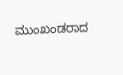ಮುಂಖಂಡರಾದ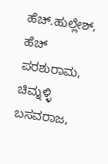ಹೆಚ್.ಹುಲ್ಲೇಶ್, ಹೆಚ್ ಪರಶುರಾಮ, ಚಿಮ್ನಳ್ಳಿ ಬಸವರಾಜ,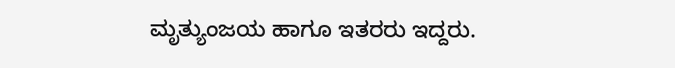ಮೃತ್ಯುಂಜಯ ಹಾಗೂ ಇತರರು ಇದ್ದರು.